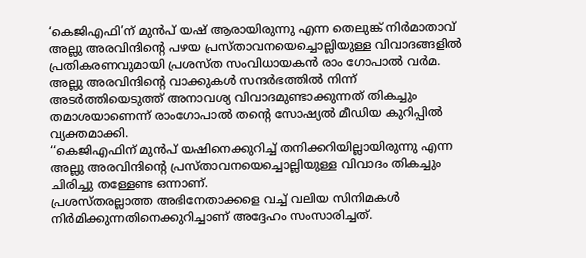‘കെജിഎഫി’ന് മുൻപ് യഷ് ആരായിരുന്നു എന്ന തെലുങ്ക് നിർമാതാവ് അല്ലു അരവിന്ദിന്റെ പഴയ പ്രസ്താവനയെച്ചൊല്ലിയുള്ള വിവാദങ്ങളിൽ പ്രതികരണവുമായി പ്രശസ്ത സംവിധായകൻ രാം ഗോപാൽ വർമ.
അല്ലു അരവിന്ദിന്റെ വാക്കുകൾ സന്ദർഭത്തിൽ നിന്ന് അടർത്തിയെടുത്ത് അനാവശ്യ വിവാദമുണ്ടാക്കുന്നത് തികച്ചും തമാശയാണെന്ന് രാംഗോപാൽ തന്റെ സോഷ്യൽ മീഡിയ കുറിപ്പിൽ വ്യക്തമാക്കി.
‘‘കെജിഎഫിന് മുൻപ് യഷിനെക്കുറിച്ച് തനിക്കറിയില്ലായിരുന്നു എന്ന അല്ലു അരവിന്ദിന്റെ പ്രസ്താവനയെച്ചൊല്ലിയുള്ള വിവാദം തികച്ചും ചിരിച്ചു തള്ളേണ്ട ഒന്നാണ്.
പ്രശസ്തരല്ലാത്ത അഭിനേതാക്കളെ വച്ച് വലിയ സിനിമകൾ നിർമിക്കുന്നതിനെക്കുറിച്ചാണ് അദ്ദേഹം സംസാരിച്ചത്.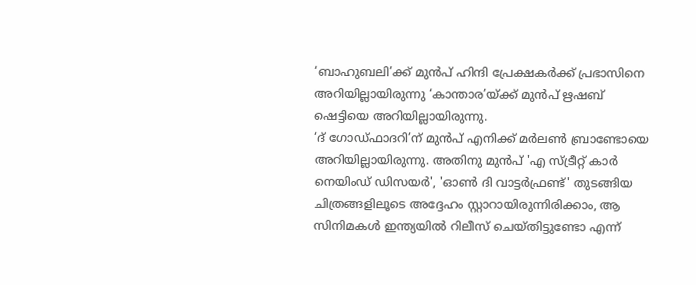‘ബാഹുബലി’ക്ക് മുൻപ് ഹിന്ദി പ്രേക്ഷകർക്ക് പ്രഭാസിനെ അറിയില്ലായിരുന്നു ‘കാന്താര’യ്ക്ക് മുൻപ് ഋഷബ് ഷെട്ടിയെ അറിയില്ലായിരുന്നു.
‘ദ് ഗോഡ്ഫാദറി’ന് മുൻപ് എനിക്ക് മർലൺ ബ്രാണ്ടോയെ അറിയില്ലായിരുന്നു. അതിനു മുൻപ് 'എ സ്ട്രീറ്റ് കാർ നെയിംഡ് ഡിസയർ', 'ഓൺ ദി വാട്ടർഫ്രണ്ട്' തുടങ്ങിയ ചിത്രങ്ങളിലൂടെ അദ്ദേഹം സ്റ്റാറായിരുന്നിരിക്കാം, ആ സിനിമകൾ ഇന്ത്യയിൽ റിലീസ് ചെയ്തിട്ടുണ്ടോ എന്ന്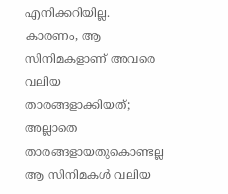എനിക്കറിയില്ല.
കാരണം, ആ സിനിമകളാണ് അവരെ വലിയ താരങ്ങളാക്കിയത്; അല്ലാതെ താരങ്ങളായതുകൊണ്ടല്ല ആ സിനിമകൾ വലിയ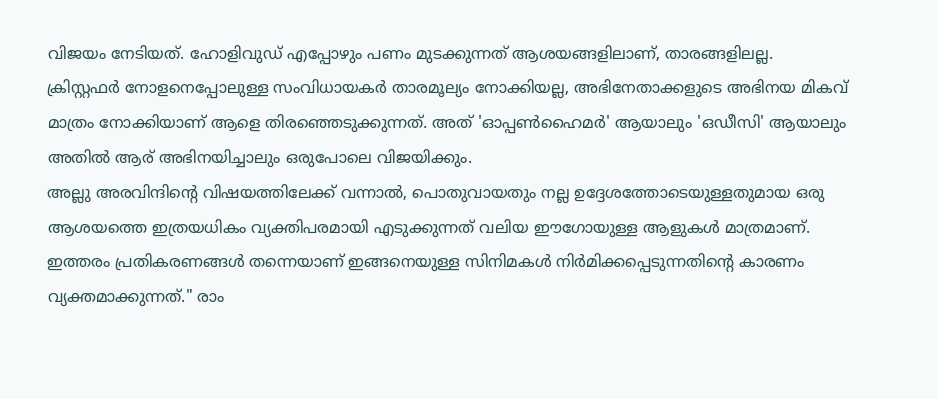വിജയം നേടിയത്. ഹോളിവുഡ് എപ്പോഴും പണം മുടക്കുന്നത് ആശയങ്ങളിലാണ്, താരങ്ങളിലല്ല.
ക്രിസ്റ്റഫർ നോളനെപ്പോലുള്ള സംവിധായകർ താരമൂല്യം നോക്കിയല്ല, അഭിനേതാക്കളുടെ അഭിനയ മികവ് മാത്രം നോക്കിയാണ് ആളെ തിരഞ്ഞെടുക്കുന്നത്. അത് 'ഓപ്പൺഹൈമർ' ആയാലും 'ഒഡീസി' ആയാലും അതിൽ ആര് അഭിനയിച്ചാലും ഒരുപോലെ വിജയിക്കും.
അല്ലു അരവിന്ദിന്റെ വിഷയത്തിലേക്ക് വന്നാൽ, പൊതുവായതും നല്ല ഉദ്ദേശത്തോടെയുള്ളതുമായ ഒരു ആശയത്തെ ഇത്രയധികം വ്യക്തിപരമായി എടുക്കുന്നത് വലിയ ഈഗോയുള്ള ആളുകൾ മാത്രമാണ്. ഇത്തരം പ്രതികരണങ്ങൾ തന്നെയാണ് ഇങ്ങനെയുള്ള സിനിമകൾ നിർമിക്കപ്പെടുന്നതിന്റെ കാരണം വ്യക്തമാക്കുന്നത്." രാം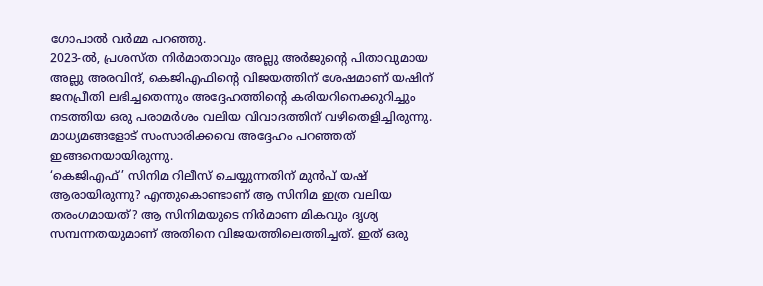ഗോപാൽ വർമ്മ പറഞ്ഞു.
2023-ൽ, പ്രശസ്ത നിർമാതാവും അല്ലു അർജുന്റെ പിതാവുമായ അല്ലു അരവിന്ദ്, കെജിഎഫിന്റെ വിജയത്തിന് ശേഷമാണ് യഷിന് ജനപ്രീതി ലഭിച്ചതെന്നും അദ്ദേഹത്തിന്റെ കരിയറിനെക്കുറിച്ചും നടത്തിയ ഒരു പരാമർശം വലിയ വിവാദത്തിന് വഴിതെളിച്ചിരുന്നു. മാധ്യമങ്ങളോട് സംസാരിക്കവെ അദ്ദേഹം പറഞ്ഞത് ഇങ്ങനെയായിരുന്നു.
‘കെജിഎഫ്’ സിനിമ റിലീസ് ചെയ്യുന്നതിന് മുൻപ് യഷ് ആരായിരുന്നു? എന്തുകൊണ്ടാണ് ആ സിനിമ ഇത്ര വലിയ തരംഗമായത്? ആ സിനിമയുടെ നിർമാണ മികവും ദൃശ്യ സമ്പന്നതയുമാണ് അതിനെ വിജയത്തിലെത്തിച്ചത്. ഇത് ഒരു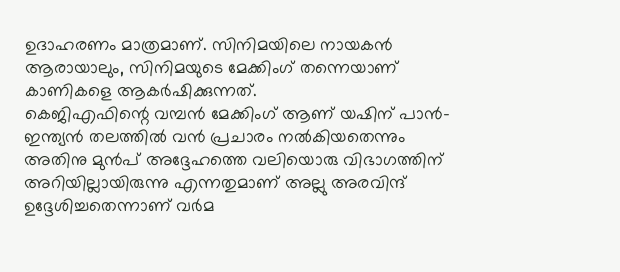ഉദാഹരണം മാത്രമാണ്. സിനിമയിലെ നായകൻ ആരായാലും, സിനിമയുടെ മേക്കിംഗ് തന്നെയാണ് കാണികളെ ആകർഷിക്കുന്നത്.
കെജിഎഫിന്റെ വമ്പൻ മേക്കിംഗ് ആണ് യഷിന് പാൻ-ഇന്ത്യൻ തലത്തിൽ വൻ പ്രചാരം നൽകിയതെന്നും അതിനു മുൻപ് അദ്ദേഹത്തെ വലിയൊരു വിഭാഗത്തിന് അറിയില്ലായിരുന്നു എന്നതുമാണ് അല്ലു അരവിന്ദ് ഉദ്ദേശിച്ചതെന്നാണ് വർമ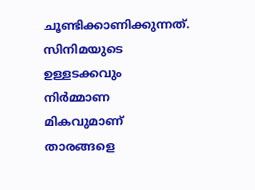ചൂണ്ടിക്കാണിക്കുന്നത്.
സിനിമയുടെ ഉള്ളടക്കവും നിർമ്മാണ മികവുമാണ് താരങ്ങളെ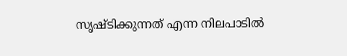സൃഷ്ടിക്കുന്നത് എന്ന നിലപാടിൽ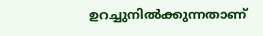ഉറച്ചുനിൽക്കുന്നതാണ്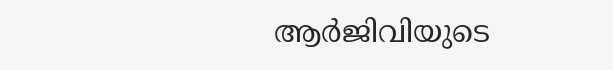ആർജിവിയുടെ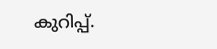കുറിപ്പ്.